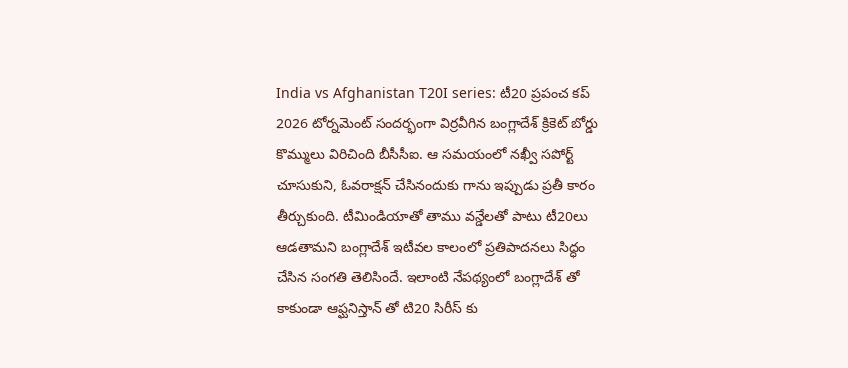India vs Afghanistan T20I series: టీ20 ప్రపంచ కప్ 2026 టోర్నమెంట్ సందర్భంగా విర్రవీగిన బంగ్లాదేశ్ క్రికెట్ బోర్డు కొమ్ములు విరిచింది బీసీసీఐ. ఆ సమయంలో నఖ్వీ సపోర్ట్ చూసుకుని, ఓవరాక్షన్ చేసినందుకు గాను ఇప్పుడు ప్రతీ కారం తీర్చుకుంది. టీమిండియాతో తాము వన్డేలతో పాటు టీ20లు ఆడతామని బంగ్లాదేశ్ ఇటీవల కాలంలో ప్రతిపాదనలు సిద్ధం చేసిన సంగతి తెలిసిందే. ఇలాంటి నేపథ్యంలో బంగ్లాదేశ్ తో కాకుండా ఆఫ్ఘనిస్తాన్ తో టి20 సిరీస్ కు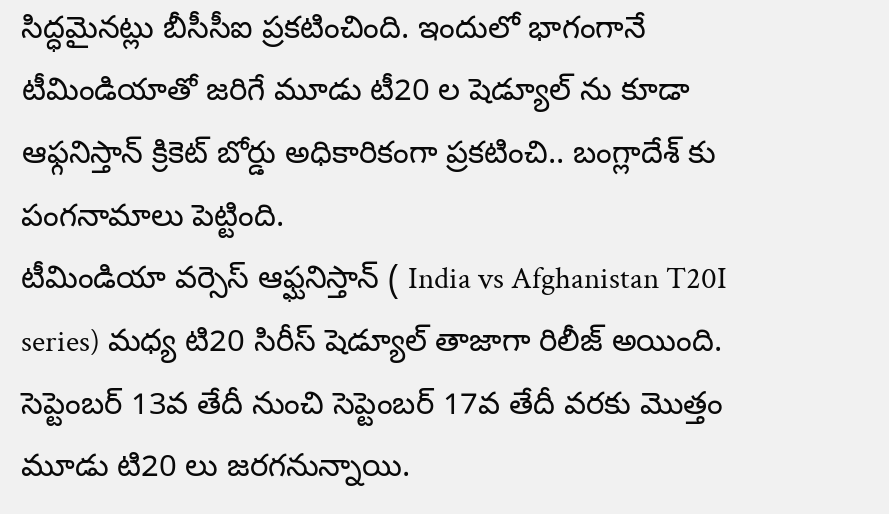సిద్ధమైనట్లు బీసీసీఐ ప్రకటించింది. ఇందులో భాగంగానే టీమిండియాతో జరిగే మూడు టీ20 ల షెడ్యూల్ ను కూడా ఆఫ్గనిస్తాన్ క్రికెట్ బోర్డు అధికారికంగా ప్రకటించి.. బంగ్లాదేశ్ కు పంగనామాలు పెట్టింది.
టీమిండియా వర్సెస్ ఆఫ్ఘనిస్తాన్ ( India vs Afghanistan T20I series) మధ్య టి20 సిరీస్ షెడ్యూల్ తాజాగా రిలీజ్ అయింది. సెప్టెంబర్ 13వ తేదీ నుంచి సెప్టెంబర్ 17వ తేదీ వరకు మొత్తం మూడు టి20 లు జరగనున్నాయి.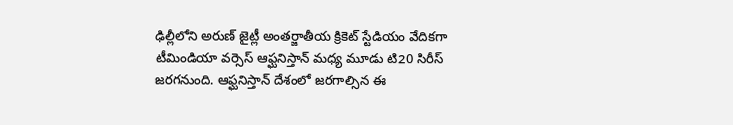ఢిల్లీలోని అరుణ్ జైట్లీ అంతర్జాతీయ క్రికెట్ స్టేడియం వేదికగా టీమిండియా వర్సెస్ ఆఫ్ఘనిస్తాన్ మధ్య మూడు టి20 సిరీస్ జరగనుంది. ఆఫ్ఘనిస్తాన్ దేశంలో జరగాల్సిన ఈ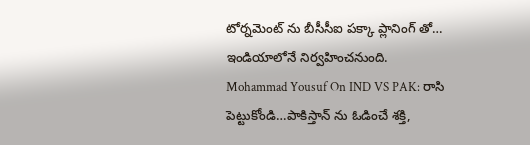టోర్నమెంట్ ను బీసీసీఐ పక్కా ప్లానింగ్ తో… ఇండియాలోనే నిర్వహించనుంది.
Mohammad Yousuf On IND VS PAK: రాసి పెట్టుకోండి…పాకిస్తాన్ ను ఓడించే శక్తి,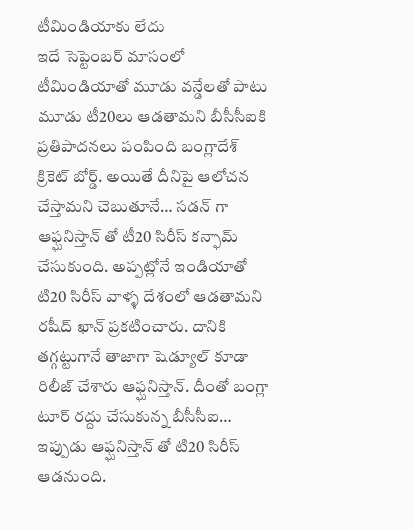టీమిండియాకు లేదు
ఇదే సెప్టెంబర్ మాసంలో టీమిండియాతో మూడు వన్డేలతో పాటు మూడు టీ20లు ఆడతామని బీసీసీఐకి ప్రతిపాదనలు పంపింది బంగ్లాదేశ్ క్రికెట్ బోర్డ్. అయితే దీనిపై ఆలోచన చేస్తామని చెబుతూనే… సడన్ గా ఆఫ్ఘనిస్తాన్ తో టీ20 సిరీస్ కన్ఫామ్ చేసుకుంది. అప్పట్లోనే ఇండియాతో టి20 సిరీస్ వాళ్ళ దేశంలో ఆడతామని రషీద్ ఖాన్ ప్రకటించారు. దానికి తగ్గట్టుగానే తాజాగా షెడ్యూల్ కూడా రిలీజ్ చేశారు ఆఫ్ఘనిస్తాన్. దీంతో బంగ్లా టూర్ రద్దు చేసుకున్న బీసీసీఐ… ఇప్పుడు ఆఫ్ఘనిస్తాన్ తో టి20 సిరీస్ ఆడనుంది.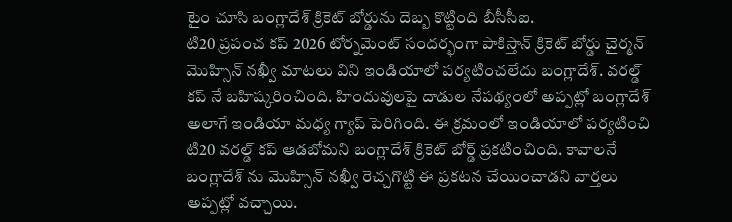టైం చూసి బంగ్లాదేశ్ క్రికెట్ బోర్డును దెబ్బ కొట్టింది బీసీసీఐ.
టి20 ప్రపంచ కప్ 2026 టోర్నమెంట్ సందర్భంగా పాకిస్తాన్ క్రికెట్ బోర్డు చైర్మన్ మొహ్సిన్ నఖ్వీ మాటలు విని ఇండియాలో పర్యటించలేదు బంగ్లాదేశ్. వరల్డ్ కప్ నే బహిష్కరించింది. హిందువులపై దాడుల నేపథ్యంలో అప్పట్లో బంగ్లాదేశ్ అలాగే ఇండియా మధ్య గ్యాప్ పెరిగింది. ఈ క్రమంలో ఇండియాలో పర్యటించి టి20 వరల్డ్ కప్ ఆడబోమని బంగ్లాదేశ్ క్రికెట్ బోర్డ్ ప్రకటించింది. కావాలనే బంగ్లాదేశ్ ను మొహ్సిన్ నఖ్వీ రెచ్చగొట్టి ఈ ప్రకటన చేయించాడని వార్తలు అప్పట్లో వచ్చాయి.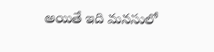అయితే ఇది మనసులో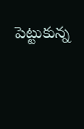పెట్టుకున్న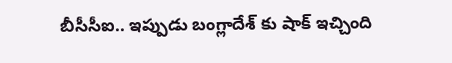బీసీసీఐ.. ఇప్పుడు బంగ్లాదేశ్ కు షాక్ ఇచ్చింది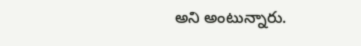అని అంటున్నారు.